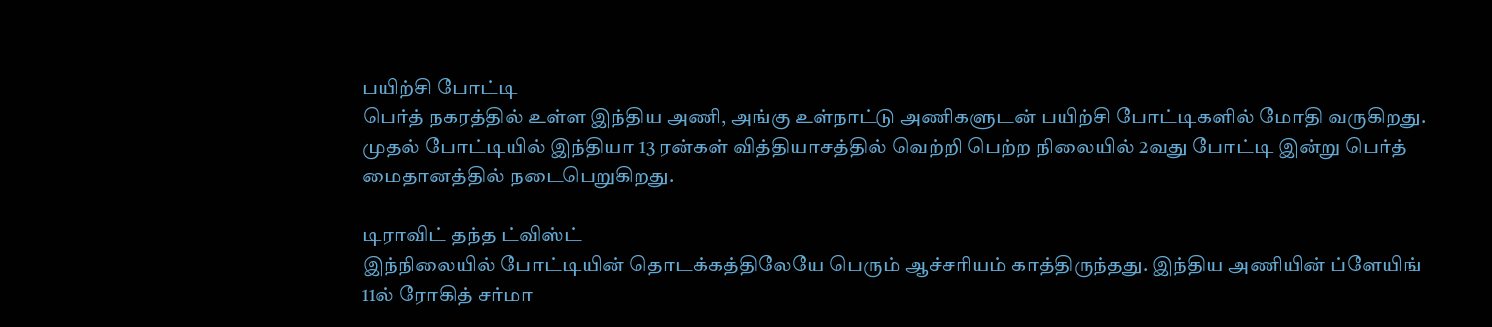பயிற்சி போட்டி
பெர்த் நகரத்தில் உள்ள இந்திய அணி, அங்கு உள்நாட்டு அணிகளுடன் பயிற்சி போட்டிகளில் மோதி வருகிறது. முதல் போட்டியில் இந்தியா 13 ரன்கள் வித்தியாசத்தில் வெற்றி பெற்ற நிலையில் 2வது போட்டி இன்று பெர்த் மைதானத்தில் நடைபெறுகிறது.

டிராவிட் தந்த ட்விஸ்ட்
இந்நிலையில் போட்டியின் தொடக்கத்திலேயே பெரும் ஆச்சரியம் காத்திருந்தது. இந்திய அணியின் ப்ளேயிங் 11ல் ரோகித் சர்மா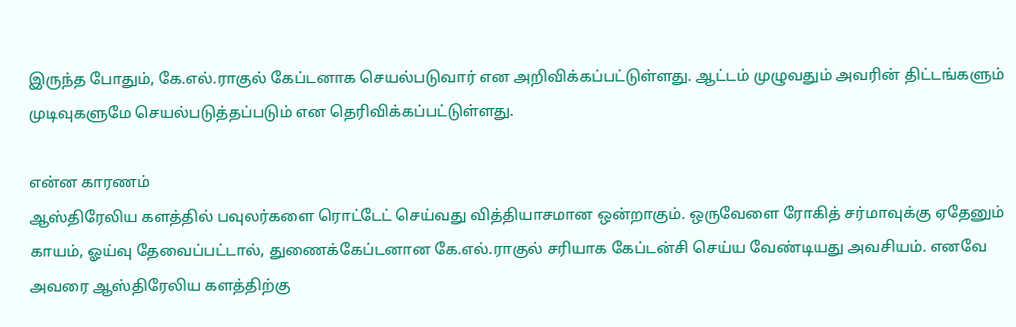இருந்த போதும், கே.எல்.ராகுல் கேப்டனாக செயல்படுவார் என அறிவிக்கப்பட்டுள்ளது. ஆட்டம் முழுவதும் அவரின் திட்டங்களும் முடிவுகளுமே செயல்படுத்தப்படும் என தெரிவிக்கப்பட்டுள்ளது.

என்ன காரணம்
ஆஸ்திரேலிய களத்தில் பவுலர்களை ரொட்டேட் செய்வது வித்தியாசமான ஒன்றாகும். ஒருவேளை ரோகித் சர்மாவுக்கு ஏதேனும் காயம், ஓய்வு தேவைப்பட்டால், துணைக்கேப்டனான கே.எல்.ராகுல் சரியாக கேப்டன்சி செய்ய வேண்டியது அவசியம். எனவே அவரை ஆஸ்திரேலிய களத்திற்கு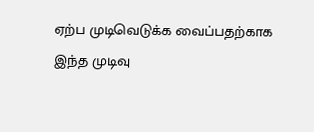ஏற்ப முடிவெடுக்க வைப்பதற்காக இந்த முடிவு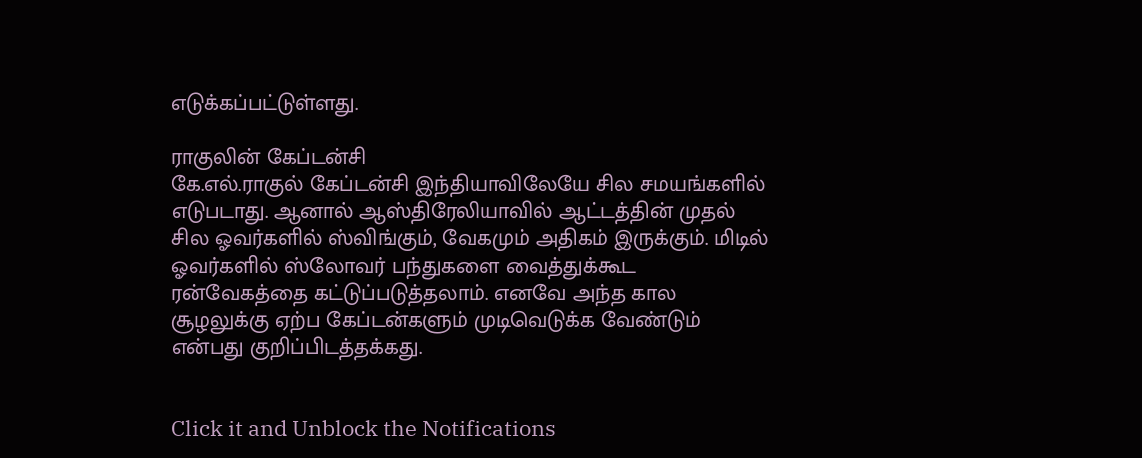எடுக்கப்பட்டுள்ளது.

ராகுலின் கேப்டன்சி
கே.எல்.ராகுல் கேப்டன்சி இந்தியாவிலேயே சில சமயங்களில் எடுபடாது. ஆனால் ஆஸ்திரேலியாவில் ஆட்டத்தின் முதல் சில ஓவர்களில் ஸ்விங்கும், வேகமும் அதிகம் இருக்கும். மிடில் ஓவர்களில் ஸ்லோவர் பந்துகளை வைத்துக்கூட ரன்வேகத்தை கட்டுப்படுத்தலாம். எனவே அந்த கால சூழலுக்கு ஏற்ப கேப்டன்களும் முடிவெடுக்க வேண்டும் என்பது குறிப்பிடத்தக்கது.


Click it and Unblock the Notifications